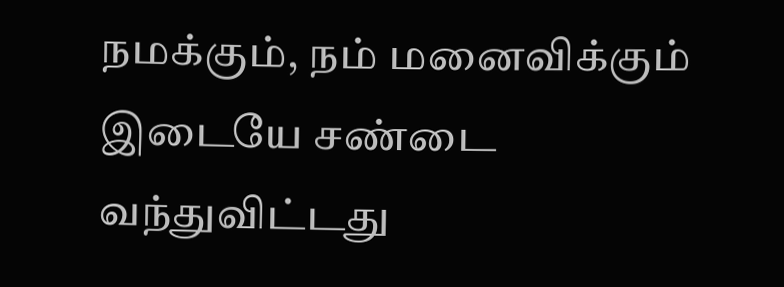நமக்கும், நம் மனைவிக்கும் இடையே சண்டை வந்துவிட்டது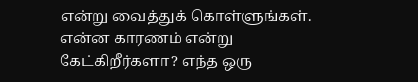என்று வைத்துக் கொள்ளுங்கள். என்ன காரணம் என்று கேட்கிறீர்களா? எந்த ஒரு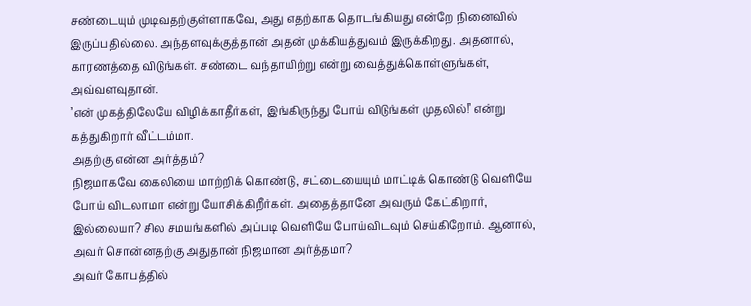சண்டையும் முடிவதற்குள்ளாகவே, அது எதற்காக தொடங்கியது என்றே நினைவில் இருப்பதில்லை. அந்தளவுக்குத்தான் அதன் முக்கியத்துவம் இருக்கிறது. அதனால், காரணத்தை விடுங்கள். சண்டை வந்தாயிற்று என்று வைத்துக்கொள்ளுங்கள், அவ்வளவுதான்.
’என் முகத்திலேயே விழிக்காதீர்கள், இங்கிருந்து போய் விடுங்கள் முதலில்!’ என்று கத்துகிறார் வீட்டம்மா.
அதற்கு என்ன அர்த்தம்?
நிஜமாகவே கைலியை மாற்றிக் கொண்டு, சட்டையையும் மாட்டிக் கொண்டு வெளியே போய் விடலாமா என்று யோசிக்கிறீர்கள். அதைத்தானே அவரும் கேட்கிறார், இல்லையா? சில சமயங்களில் அப்படி வெளியே போய்விடவும் செய்கிறோம். ஆனால், அவர் சொன்னதற்கு அதுதான் நிஜமான அர்த்தமா?
அவர் கோபத்தில்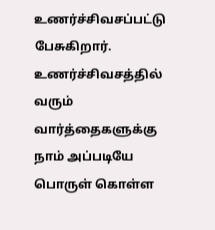உணர்ச்சிவசப்பட்டு பேசுகிறார். உணர்ச்சிவசத்தில் வரும் வார்த்தைகளுக்கு நாம் அப்படியே பொருள் கொள்ள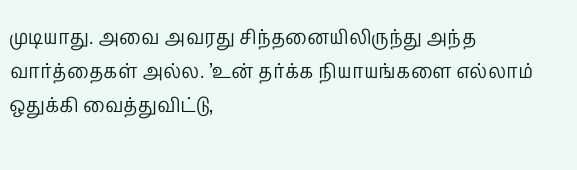முடியாது. அவை அவரது சிந்தனையிலிருந்து அந்த வார்த்தைகள் அல்ல. ’உன் தர்க்க நியாயங்களை எல்லாம் ஒதுக்கி வைத்துவிட்டு,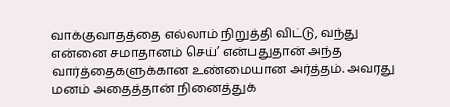வாக்குவாதத்தை எல்லாம் நிறுத்தி விட்டு, வந்து என்னை சமாதானம் செய்’ என்பதுதான் அந்த வார்த்தைகளுக்கான உண்மையான அர்த்தம். அவரது மனம் அதைத்தான் நினைத்துக்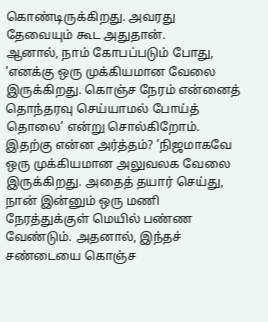கொண்டிருக்கிறது. அவரது தேவையும் கூட அதுதான்.
ஆனால், நாம் கோபப்படும் போது, ’எனக்கு ஒரு முக்கியமான வேலை இருக்கிறது. கொஞ்ச நேரம் என்னைத் தொந்தரவு செய்யாமல் போய்த் தொலை’ என்று சொல்கிறோம்.
இதற்கு என்ன அர்த்தம்? ’நிஜமாகவே ஒரு முக்கியமான அலுவலக வேலை இருக்கிறது. அதைத் தயார் செய்து, நான் இன்னும் ஒரு மணி நேரத்துக்குள் மெயில் பண்ண வேண்டும். அதனால், இந்தச் சண்டையை கொஞ்ச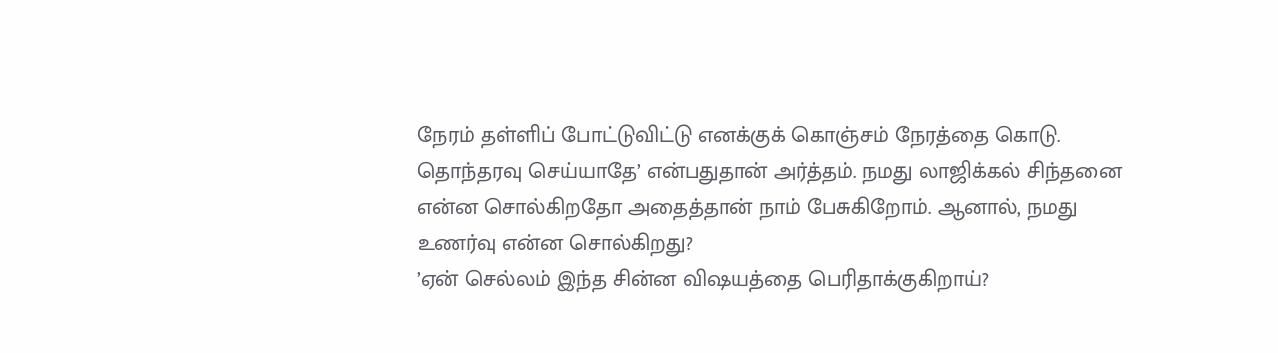நேரம் தள்ளிப் போட்டுவிட்டு எனக்குக் கொஞ்சம் நேரத்தை கொடு. தொந்தரவு செய்யாதே’ என்பதுதான் அர்த்தம். நமது லாஜிக்கல் சிந்தனை என்ன சொல்கிறதோ அதைத்தான் நாம் பேசுகிறோம். ஆனால், நமது உணர்வு என்ன சொல்கிறது?
’ஏன் செல்லம் இந்த சின்ன விஷயத்தை பெரிதாக்குகிறாய்?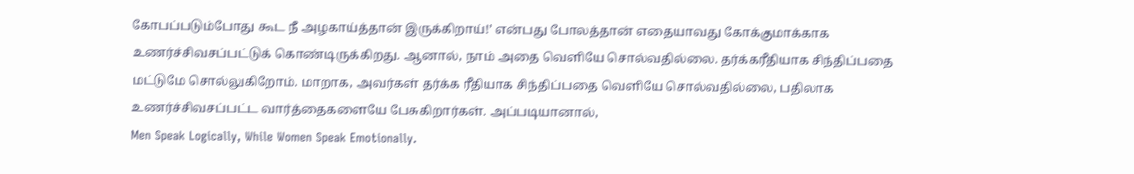கோபப்படும்போது கூட நீ அழகாய்த்தான் இருக்கிறாய்!’ என்பது போலத்தான் எதையாவது கோக்குமாக்காக உணர்ச்சிவசப்பட்டுக் கொண்டிருக்கிறது. ஆனால், நாம் அதை வெளியே சொல்வதில்லை. தர்க்கரீதியாக சிந்திப்பதை மட்டுமே சொல்லுகிறோம். மாறாக, அவர்கள் தர்க்க ரீதியாக சிந்திப்பதை வெளியே சொல்வதில்லை, பதிலாக உணர்ச்சிவசப்பட்ட வார்த்தைகளையே பேசுகிறார்கள். அப்படியானால்,
Men Speak Logically, While Women Speak Emotionally.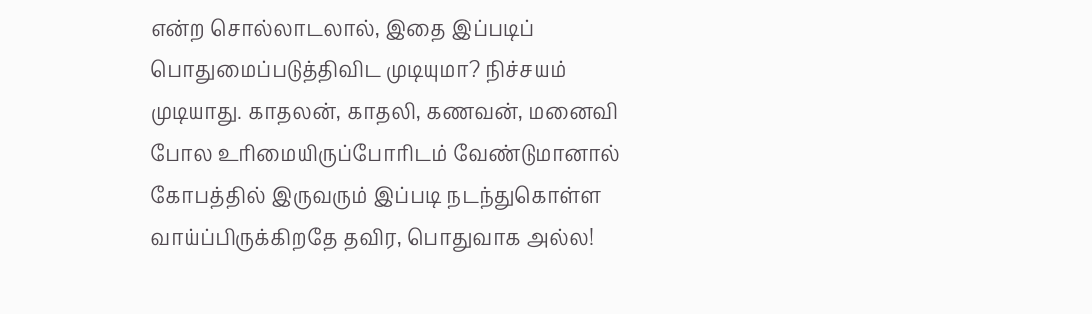என்ற சொல்லாடலால், இதை இப்படிப் பொதுமைப்படுத்திவிட முடியுமா? நிச்சயம் முடியாது. காதலன், காதலி, கணவன், மனைவி போல உரிமையிருப்போரிடம் வேண்டுமானால் கோபத்தில் இருவரும் இப்படி நடந்துகொள்ள வாய்ப்பிருக்கிறதே தவிர, பொதுவாக அல்ல!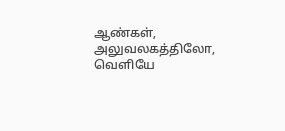ஆண்கள், அலுவலகத்திலோ, வெளியே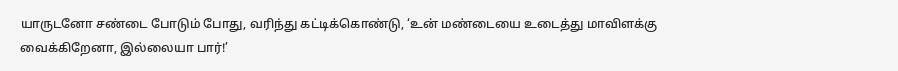யாருடனோ சண்டை போடும் போது, வரிந்து கட்டிக்கொண்டு, ‘உன் மண்டையை உடைத்து மாவிளக்கு வைக்கிறேனா, இல்லையா பார்!’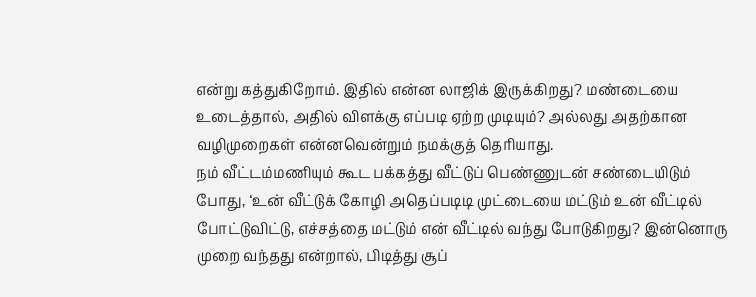என்று கத்துகிறோம். இதில் என்ன லாஜிக் இருக்கிறது? மண்டையை உடைத்தால், அதில் விளக்கு எப்படி ஏற்ற முடியும்? அல்லது அதற்கான வழிமுறைகள் என்னவென்றும் நமக்குத் தெரியாது.
நம் வீட்டம்மணியும் கூட பக்கத்து வீட்டுப் பெண்ணுடன் சண்டையிடும் போது, ‘உன் வீட்டுக் கோழி அதெப்படிடி முட்டையை மட்டும் உன் வீட்டில் போட்டுவிட்டு, எச்சத்தை மட்டும் என் வீட்டில் வந்து போடுகிறது? இன்னொரு முறை வந்தது என்றால், பிடித்து சூப்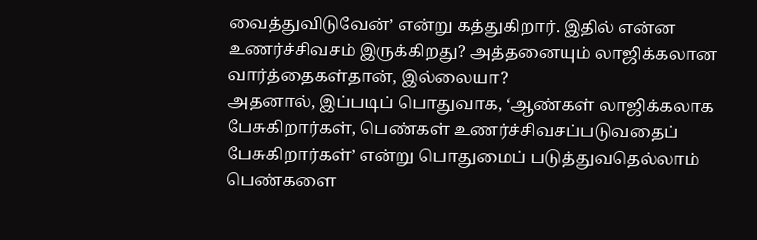வைத்துவிடுவேன்’ என்று கத்துகிறார். இதில் என்ன உணர்ச்சிவசம் இருக்கிறது? அத்தனையும் லாஜிக்கலான வார்த்தைகள்தான், இல்லையா?
அதனால், இப்படிப் பொதுவாக, ‘ஆண்கள் லாஜிக்கலாக பேசுகிறார்கள், பெண்கள் உணர்ச்சிவசப்படுவதைப் பேசுகிறார்கள்’ என்று பொதுமைப் படுத்துவதெல்லாம் பெண்களை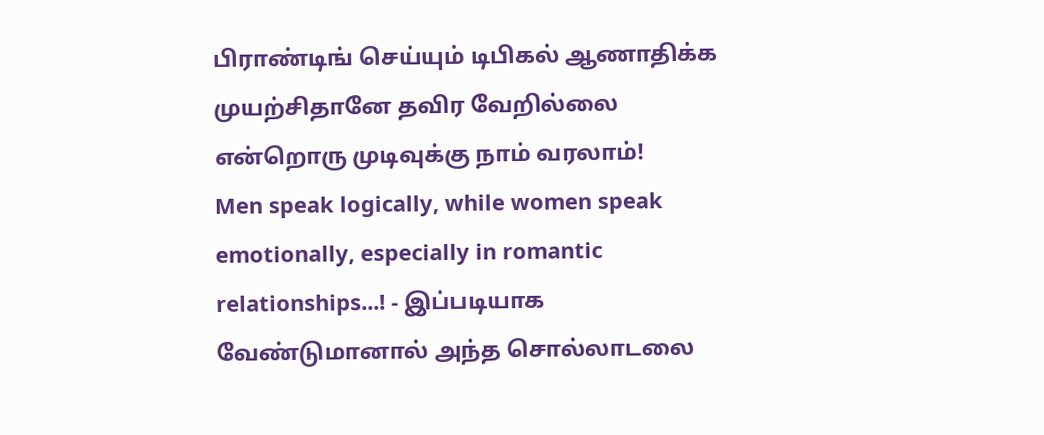பிராண்டிங் செய்யும் டிபிகல் ஆணாதிக்க முயற்சிதானே தவிர வேறில்லை என்றொரு முடிவுக்கு நாம் வரலாம்!
Men speak logically, while women speak emotionally, especially in romantic relationships...! - இப்படியாக வேண்டுமானால் அந்த சொல்லாடலை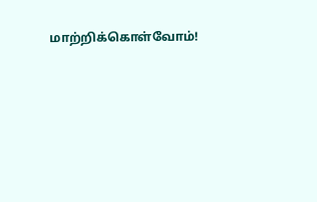மாற்றிக்கொள்வோம்!